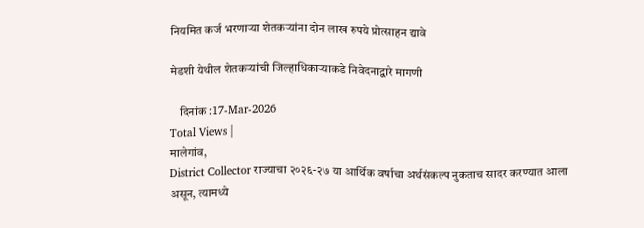नियमित कर्ज भरणार्‍या शेतकर्‍यांना दोन लाख रुपये प्रोत्साहन द्यावे

मेडशी येथील शेतकर्‍यांची जिल्हाधिकार्‍याकडे निवेदनाद्वारे मागणी

    दिनांक :17-Mar-2026
Total Views |
मालेगांव,
District Collector राज्याचा २०२६-२७ या आर्थिक वर्षाचा अर्थसंकल्प नुकताच सादर करण्यात आला असून, त्यामध्ये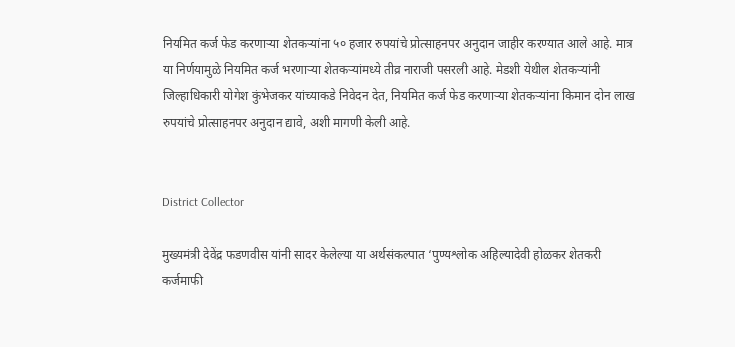नियमित कर्ज फेड करणार्‍या शेतकर्‍यांना ५० हजार रुपयांचे प्रोत्साहनपर अनुदान जाहीर करण्यात आले आहे. मात्र या निर्णयामुळे नियमित कर्ज भरणार्‍या शेतकर्‍यांमध्ये तीव्र नाराजी पसरली आहे. मेडशी येथील शेतकर्‍यांनी जिल्हाधिकारी योगेश कुंभेजकर यांच्याकडे निवेदन देत, नियमित कर्ज फेड करणार्‍या शेतकर्‍यांना किमान दोन लाख रुपयांचे प्रोत्साहनपर अनुदान द्यावे, अशी मागणी केली आहे.


District Collector

मुख्यमंत्री देवेंद्र फडणवीस यांनी सादर केलेल्या या अर्थसंकल्पात ‘पुण्यश्लोक अहिल्यादेवी होळकर शेतकरी कर्जमाफी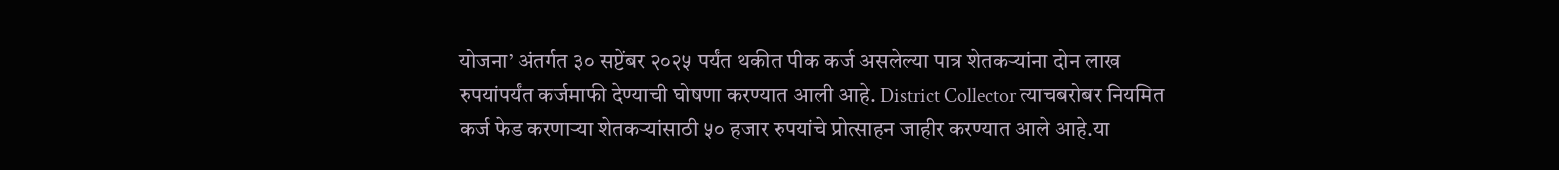योजना’ अंतर्गत ३० सप्टेंबर २०२५ पर्यंत थकीत पीक कर्ज असलेल्या पात्र शेतकर्‍यांना दोन लाख रुपयांपर्यंत कर्जमाफी देण्याची घोषणा करण्यात आली आहे. District Collector त्याचबरोबर नियमित कर्ज फेड करणार्‍या शेतकर्‍यांसाठी ५० हजार रुपयांचे प्रोत्साहन जाहीर करण्यात आले आहे.या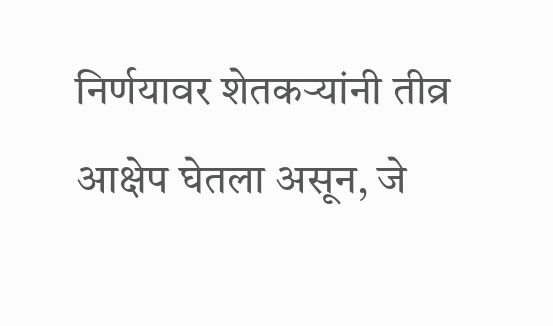निर्णयावर शेतकर्‍यांनी तीव्र आक्षेप घेतला असून, जे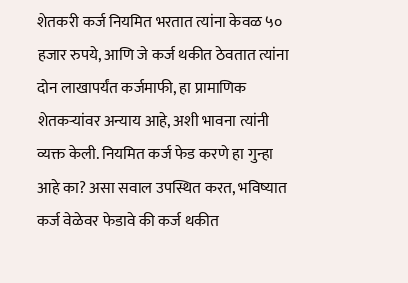शेतकरी कर्ज नियमित भरतात त्यांना केवळ ५० हजार रुपये, आणि जे कर्ज थकीत ठेवतात त्यांना दोन लाखापर्यंत कर्जमाफी, हा प्रामाणिक शेतकर्‍यांवर अन्याय आहे, अशी भावना त्यांनी व्यक्त केली. नियमित कर्ज फेड करणे हा गुन्हा आहे का? असा सवाल उपस्थित करत, भविष्यात कर्ज वेळेवर फेडावे की कर्ज थकीत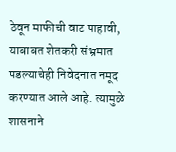ठेवून माफीची वाट पाहावी, याबाबत शेतकरी संभ्रमात पडल्याचेही निवेदनात नमूद करण्यात आले आहे. त्यामुळे शासनाने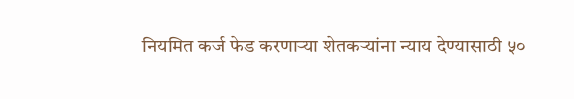नियमित कर्ज फेड करणार्‍या शेतकर्‍यांना न्याय देण्यासाठी ५०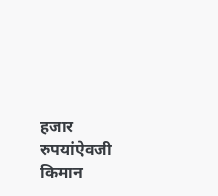हजार रुपयांऐवजी किमान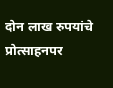दोन लाख रुपयांचे प्रोत्साहनपर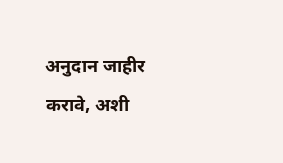अनुदान जाहीर करावे, अशी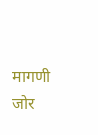मागणी जोर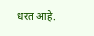धरत आहे.